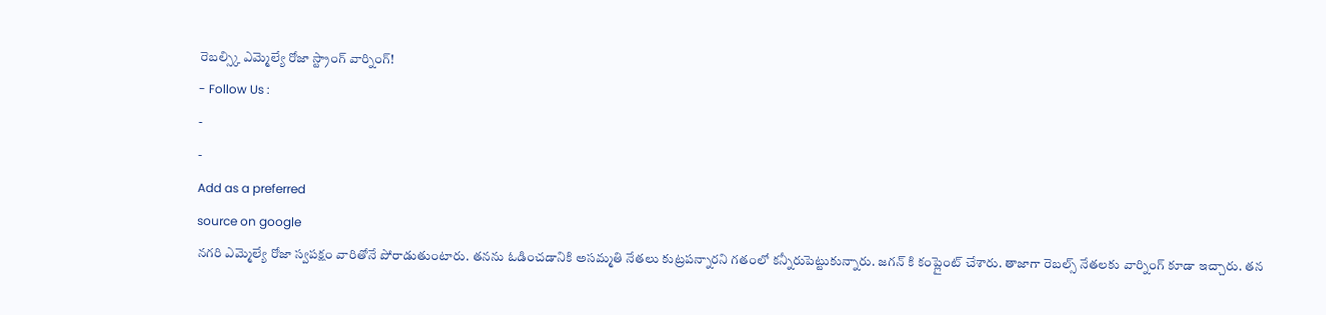రెబల్స్కి ఎమ్మెల్యే రోజా స్ట్రాంగ్ వార్నింగ్!
- Follow Us :
-
-
Add as a preferred
source on google
నగరి ఎమ్మెల్యే రోజా స్వపక్షం వారితోనే పోరాడుతుంటారు. తనను ఓడించడానికి అసమ్మతి నేతలు కుట్రపన్నారని గతంలో కన్నీరుపెట్టుకున్నారు. జగన్ కి కంప్లైంట్ చేశారు. తాజాగా రెబల్స్ నేతలకు వార్నింగ్ కూడా ఇచ్చారు. తన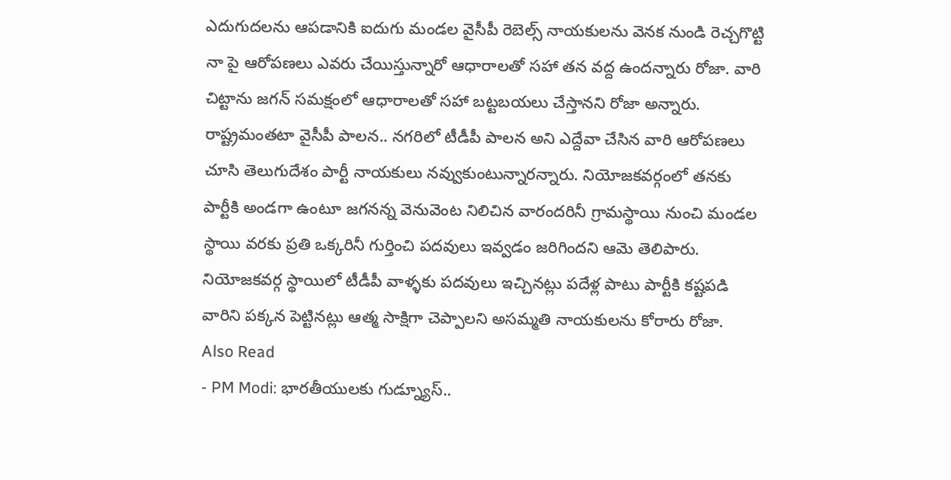ఎదుగుదలను ఆపడానికి ఐదుగు మండల వైసీపీ రెబెల్స్ నాయకులను వెనక నుండి రెచ్చగొట్టి నా పై ఆరోపణలు ఎవరు చేయిస్తున్నారో ఆధారాలతో సహా తన వద్ద ఉందన్నారు రోజా. వారి చిట్టాను జగన్ సమక్షంలో ఆధారాలతో సహా బట్టబయలు చేస్తానని రోజా అన్నారు.
రాష్ట్రమంతటా వైసీపీ పాలన.. నగరిలో టీడీపీ పాలన అని ఎద్దేవా చేసిన వారి ఆరోపణలు చూసి తెలుగుదేశం పార్టీ నాయకులు నవ్వుకుంటున్నారన్నారు. నియోజకవర్గంలో తనకు పార్టీకి అండగా ఉంటూ జగనన్న వెనువెంట నిలిచిన వారందరినీ గ్రామస్థాయి నుంచి మండల స్థాయి వరకు ప్రతి ఒక్కరినీ గుర్తించి పదవులు ఇవ్వడం జరిగిందని ఆమె తెలిపారు. నియోజకవర్గ స్థాయిలో టీడీపీ వాళ్ళకు పదవులు ఇచ్చినట్లు పదేళ్ల పాటు పార్టీకి కష్టపడి వారిని పక్కన పెట్టినట్లు ఆత్మ సాక్షిగా చెప్పాలని అసమ్మతి నాయకులను కోరారు రోజా.
Also Read
- PM Modi: భారతీయులకు గుడ్న్యూస్..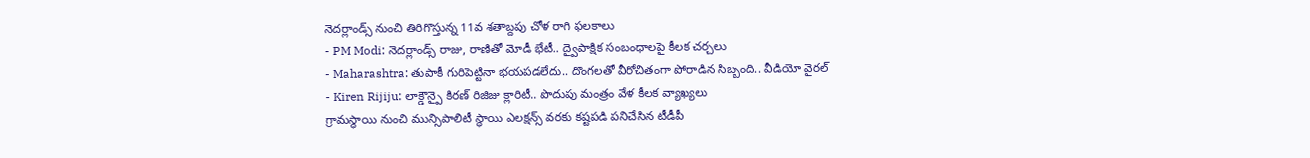నెదర్లాండ్స్ నుంచి తిరిగొస్తున్న 11వ శతాబ్దపు చోళ రాగి ఫలకాలు
- PM Modi: నెదర్లాండ్స్ రాజు, రాణితో మోడీ భేటీ.. ద్వైపాక్షిక సంబంధాలపై కీలక చర్చలు
- Maharashtra: తుపాకీ గురిపెట్టినా భయపడలేదు.. దొంగలతో వీరోచితంగా పోరాడిన సిబ్బంది.. వీడియో వైరల్
- Kiren Rijiju: లాక్డౌన్పై కిరణ్ రిజిజు క్లారిటీ.. పొదుపు మంత్రం వేళ కీలక వ్యాఖ్యలు
గ్రామస్థాయి నుంచి మున్సిపాలిటీ స్థాయి ఎలక్షన్స్ వరకు కష్టపడి పనిచేసిన టీడీపీ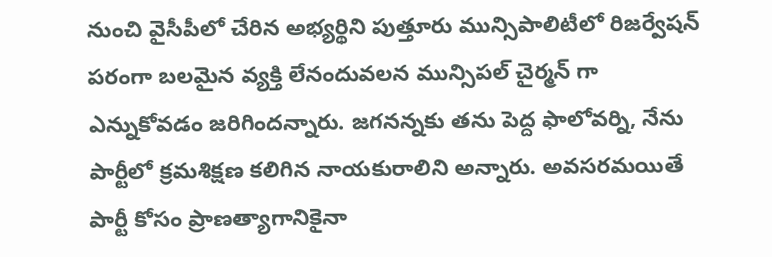నుంచి వైసీపీలో చేరిన అభ్యర్థిని పుత్తూరు మున్సిపాలిటీలో రిజర్వేషన్ పరంగా బలమైన వ్యక్తి లేనందువలన మున్సిపల్ చైర్మన్ గా ఎన్నుకోవడం జరిగిందన్నారు. జగనన్నకు తను పెద్ద ఫాలోవర్ని, నేను పార్టీలో క్రమశిక్షణ కలిగిన నాయకురాలిని అన్నారు. అవసరమయితే పార్టీ కోసం ప్రాణత్యాగానికైనా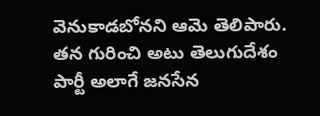వెనుకాడబోనని ఆమె తెలిపారు. తన గురించి అటు తెలుగుదేశం పార్టీ అలాగే జనసేన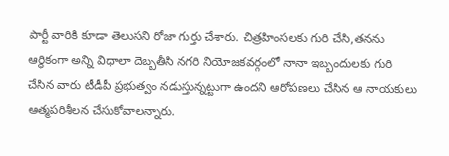పార్టీ వారికి కూడా తెలుసని రోజా గుర్తు చేశారు. చిత్రహింసలకు గురి చేసి,తనను ఆర్థికంగా అన్ని విధాలా దెబ్బతీసి నగరి నియోజకవర్గంలో నానా ఇబ్బందులకు గురి చేసిన వారు టీడీపీ ప్రభుత్వం నడుస్తున్నట్టుగా ఉందని ఆరోపణలు చేసిన ఆ నాయకులు ఆత్మపరిశీలన చేసుకోవాలన్నారు.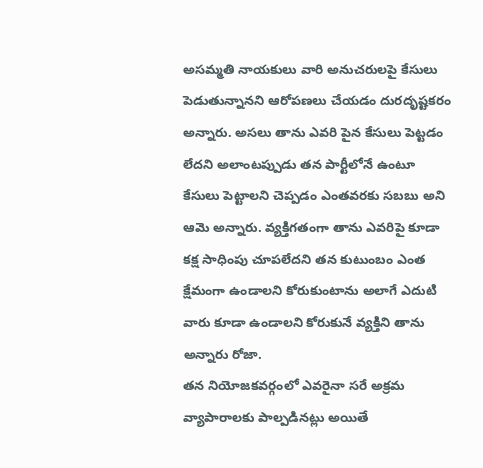అసమ్మతి నాయకులు వారి అనుచరులపై కేసులు పెడుతున్నానని ఆరోపణలు చేయడం దురదృష్టకరం అన్నారు. అసలు తాను ఎవరి పైన కేసులు పెట్టడం లేదని అలాంటప్పుడు తన పార్టీలోనే ఉంటూ కేసులు పెట్టాలని చెప్పడం ఎంతవరకు సబబు అని ఆమె అన్నారు. వ్యక్తిగతంగా తాను ఎవరిపై కూడా కక్ష సాధింపు చూపలేదని తన కుటుంబం ఎంత క్షేమంగా ఉండాలని కోరుకుంటాను అలాగే ఎదుటి వారు కూడా ఉండాలని కోరుకునే వ్యక్తిని తాను అన్నారు రోజా.
తన నియోజకవర్గంలో ఎవరైనా సరే అక్రమ వ్యాపారాలకు పాల్పడినట్లు అయితే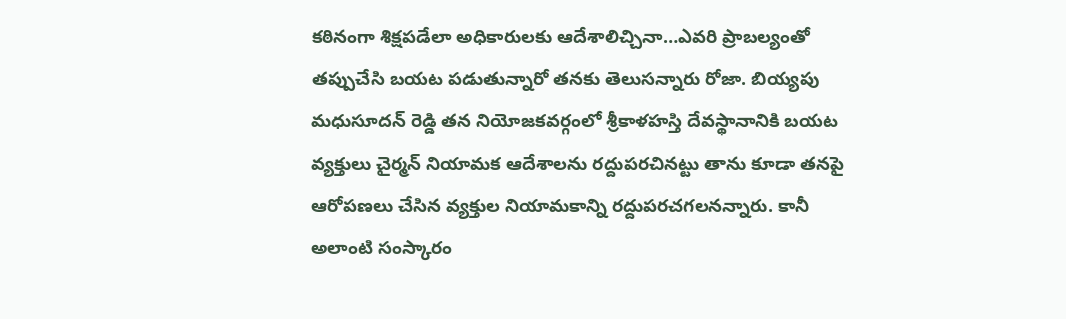కఠినంగా శిక్షపడేలా అధికారులకు ఆదేశాలిచ్చినా…ఎవరి ప్రాబల్యంతో తప్పుచేసి బయట పడుతున్నారో తనకు తెలుసన్నారు రోజా. బియ్యపు మధుసూదన్ రెడ్డి తన నియోజకవర్గంలో శ్రీకాళహస్తి దేవస్థానానికి బయట వ్యక్తులు చైర్మన్ నియామక ఆదేశాలను రద్దుపరచినట్టు తాను కూడా తనపై ఆరోపణలు చేసిన వ్యక్తుల నియామకాన్ని రద్దుపరచగలనన్నారు. కానీ అలాంటి సంస్కారం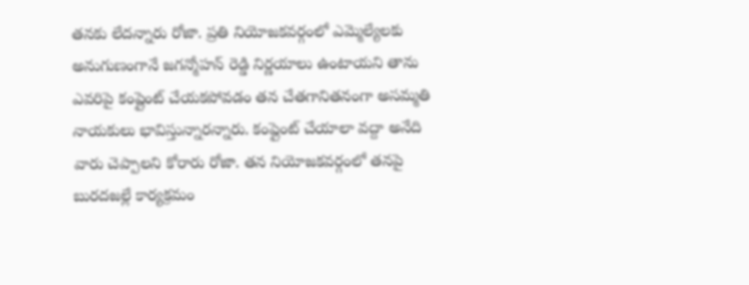తనకు లేదన్నారు రోజా. ప్రతి నియోజకవర్గంలో ఎమ్మెల్యేలకు అనుగుణంగానే జగన్మోహన్ రెడ్డి నిర్ణయాలు ఉంటాయని తాను ఎవరిపై కంప్లైంట్ చేయకపోవడం తన చేతగానితనంగా అసమ్మతి నాయకులు భావిస్తున్నారన్నారు. కంప్లైంట్ చేయాలా వద్దా అనేది వారు చెప్పాలని కోరారు రోజా. తన నియోజకవర్గంలో తనపై బురదజల్లే కార్యక్రమం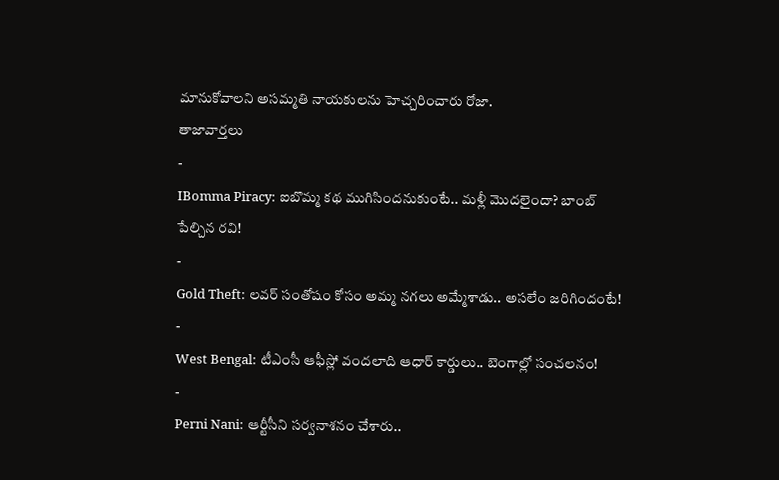మానుకోవాలని అసమ్మతి నాయకులను హెచ్చరించారు రోజా.
తాజావార్తలు
-
IBomma Piracy: ఐబొమ్మ కథ ముగిసిందనుకుంటే.. మళ్లీ మొదలైందా? బాంబ్ పేల్చిన రవి!
-
Gold Theft: లవర్ సంతోషం కోసం అమ్మ నగలు అమ్మేశాడు.. అసలేం జరిగిందంటే!
-
West Bengal: టీఎంసీ ఆఫీస్లో వందలాది ఆధార్ కార్డులు.. బెంగాల్లో సంచలనం!
-
Perni Nani: ఆర్టీసీని సర్వనాశనం చేశారు..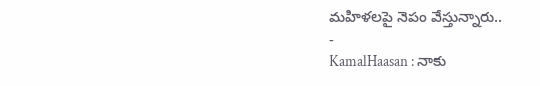మహిళలపై నెపం వేస్తున్నారు..
-
KamalHaasan : నాకు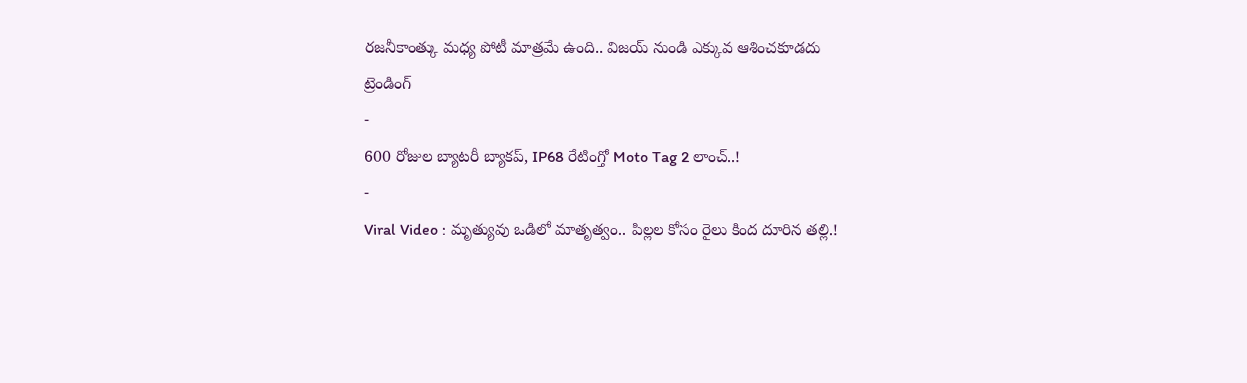రజనీకాంత్కు మధ్య పోటీ మాత్రమే ఉంది.. విజయ్ నుండి ఎక్కువ ఆశించకూడదు
ట్రెండింగ్
-
600 రోజుల బ్యాటరీ బ్యాకప్, IP68 రేటింగ్తో Moto Tag 2 లాంచ్..!
-
Viral Video : మృత్యువు ఒడిలో మాతృత్వం.. పిల్లల కోసం రైలు కింద దూరిన తల్లి.!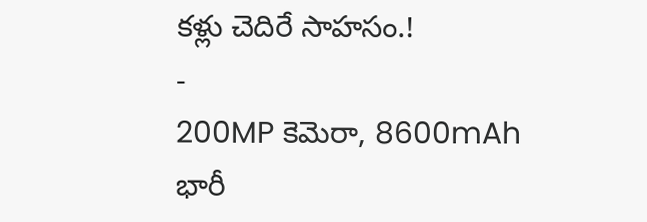కళ్లు చెదిరే సాహసం.!
-
200MP కెమెరా, 8600mAh భారీ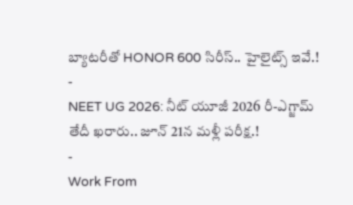బ్యాటరీతో HONOR 600 సిరీస్.. హైలైట్స్ ఇవే.!
-
NEET UG 2026: నీట్ యూజీ 2026 రీ-ఎగ్జామ్ తేదీ ఖరారు.. జూన్ 21న మళ్లీ పరీక్ష.!
-
Work From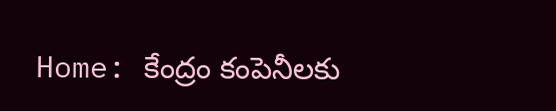Home: కేంద్రం కంపెనీలకు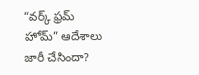“వర్క్ ఫ్రమ్ హోమ్” ఆదేశాలు జారీ చేసిందా?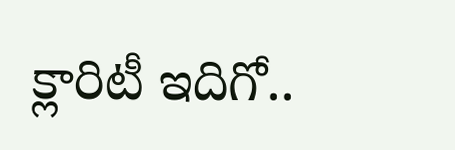క్లారిటీ ఇదిగో..